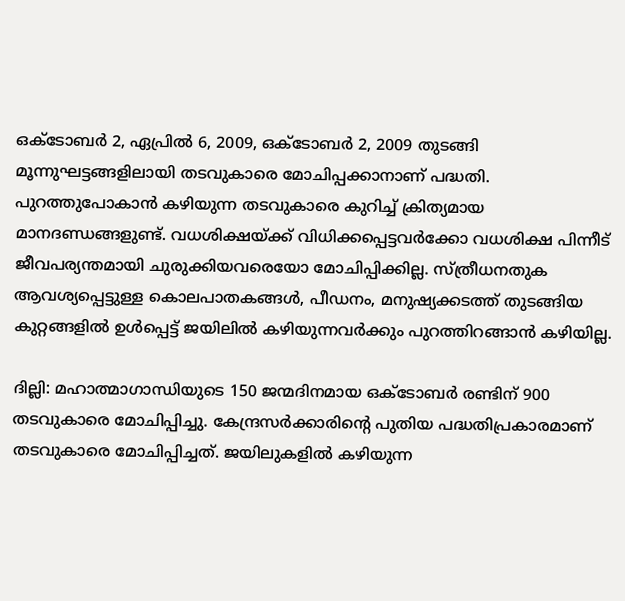ഒക്ടോബര്‍ 2, ഏപ്രില്‍ 6, 2009, ഒക്ടോബര്‍ 2, 2009 തുടങ്ങി മൂന്നുഘട്ടങ്ങളിലായി തടവുകാരെ മോചിപ്പക്കാനാണ് പദ്ധതി. പുറത്തുപോകാന്‍ കഴിയുന്ന തടവുകാരെ കുറിച്ച് ക്രിത്യമായ മാനദണ്ഡങ്ങളുണ്ട്. വധശിക്ഷയ്ക്ക് വിധിക്കപ്പെട്ടവര്‍ക്കോ വധശിക്ഷ പിന്നീട് ജീവപര്യന്തമായി ചുരുക്കിയവരെയോ മോചിപ്പിക്കില്ല. സ്ത്രീധനതുക ആവശ്യപ്പെട്ടുള്ള കൊലപാതകങ്ങള്‍, പീഡനം, മനുഷ്യക്കടത്ത് തുടങ്ങിയ കുറ്റങ്ങളില്‍ ഉള്‍പ്പെട്ട് ജയിലില്‍ കഴിയുന്നവര്‍ക്കും പുറത്തിറങ്ങാന്‍ കഴിയില്ല.

ദില്ലി: മഹാത്മാഗാന്ധിയുടെ 150 ജന്മദിനമായ ഒക്ടോബര്‍ രണ്ടിന് 900 തടവുകാരെ മോചിപ്പിച്ചു. കേന്ദ്രസര്‍ക്കാരിന്‍റെ പുതിയ പദ്ധതിപ്രകാരമാണ് തടവുകാരെ മോചിപ്പിച്ചത്. ജയിലുകളില്‍ കഴിയുന്ന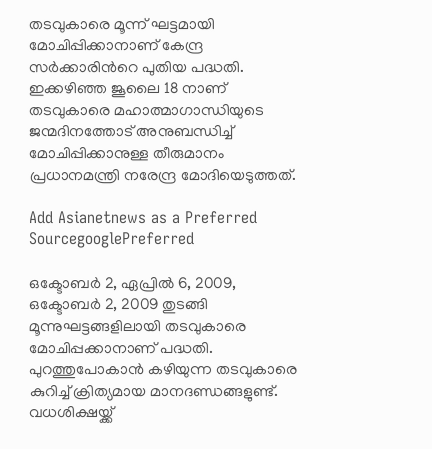തടവുകാരെ മൂന്ന് ഘട്ടമായി മോചിപ്പിക്കാനാണ് കേന്ദ്ര സര്‍ക്കാരിന്‍റെ പുതിയ പദ്ധതി. ഇക്കഴിഞ്ഞ ജൂലൈ 18 നാണ് തടവുകാരെ മഹാത്മാഗാന്ധിയുടെ ജന്മദിനത്തോട് അനുബന്ധിച്ച് മോചിപ്പിക്കാനുള്ള തീരുമാനം പ്രധാനമന്ത്രി നരേന്ദ്ര മോദിയെടുത്തത്.

Add Asianetnews as a Preferred SourcegooglePreferred

ഒക്ടോബര്‍ 2, ഏപ്രില്‍ 6, 2009, ഒക്ടോബര്‍ 2, 2009 തുടങ്ങി മൂന്നുഘട്ടങ്ങളിലായി തടവുകാരെ മോചിപ്പക്കാനാണ് പദ്ധതി. പുറത്തുപോകാന്‍ കഴിയുന്ന തടവുകാരെ കുറിച്ച് ക്രിത്യമായ മാനദണ്ഡങ്ങളുണ്ട്. വധശിക്ഷയ്ക്ക്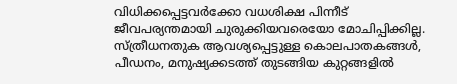വിധിക്കപ്പെട്ടവര്‍ക്കോ വധശിക്ഷ പിന്നീട് ജീവപര്യന്തമായി ചുരുക്കിയവരെയോ മോചിപ്പിക്കില്ല. സ്ത്രീധനതുക ആവശ്യപ്പെട്ടുള്ള കൊലപാതകങ്ങള്‍, പീഡനം, മനുഷ്യക്കടത്ത് തുടങ്ങിയ കുറ്റങ്ങളില്‍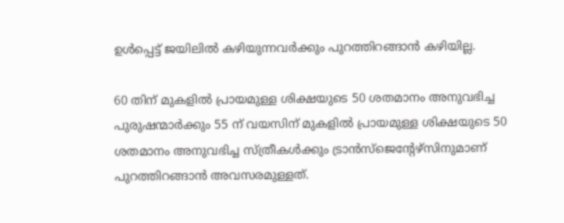ഉള്‍പ്പെട്ട് ജയിലില്‍ കഴിയുന്നവര്‍ക്കും പുറത്തിറങ്ങാന്‍ കഴിയില്ല.

60 തിന് മുകളില്‍ പ്രായമുള്ള ശിക്ഷയുടെ 50 ശതമാനം അനുവഭിച്ച പുരുഷന്മാര്‍ക്കും 55 ന് വയസിന് മുകളില്‍ പ്രായമുള്ള ശിക്ഷയുടെ 50 ശതമാനം അനുവഭിച്ച സ്ത്രീകള്‍ക്കും ട്രാന്‍സ്‍ജെന്‍റേഴ്സിനുമാണ് പുറത്തിറങ്ങാന്‍ അവസരമുള്ളത്.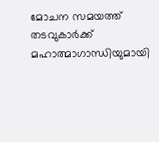മോചന സമയത്ത് തടവുകാര്‍ക്ക് മഹാത്മാഗാന്ധിയുമായി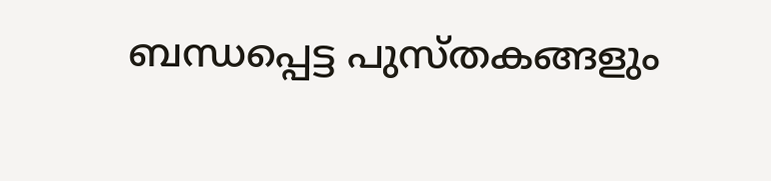ബന്ധപ്പെട്ട പുസ്തകങ്ങളും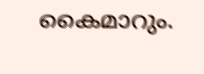കൈമാറും.